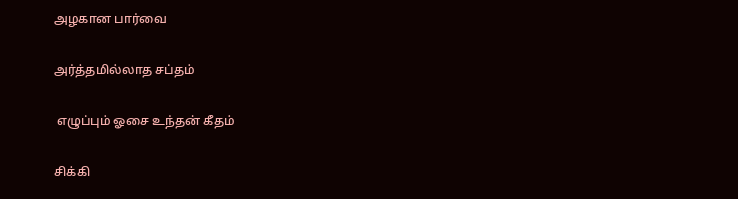அழகான பார்வை

அர்த்தமில்லாத சப்தம்

 எழுப்பும் ஓசை உந்தன் கீதம்

சிக்கி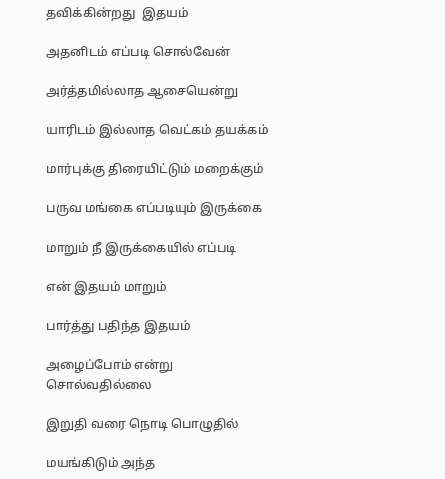தவிக்கின்றது  இதயம்

அதனிடம் எப்படி சொல்வேன்

அர்த்தமில்லாத ஆசையென்று

யாரிடம் இல்லாத வெட்கம் தயக்கம்

மார்புக்கு திரையிட்டும் மறைக்கும்

பருவ மங்கை எப்படியும் இருக்கை

மாறும் நீ இருக்கையில் எப்படி

என் இதயம் மாறும்

பார்த்து பதிந்த இதயம்

அழைப்போம் என்று சொல்வதில்லை

இறுதி வரை நொடி பொழுதில்

மயங்கிடும் அந்த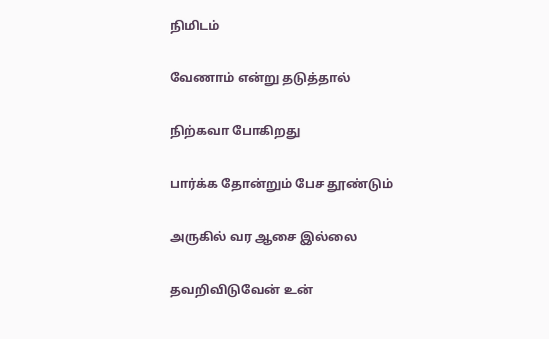நிமிடம்

வேணாம் என்று தடுத்தால்

நிற்கவா போகிறது

பார்க்க தோன்றும் பேச தூண்டும்

அருகில் வர ஆசை இல்லை

தவறிவிடுவேன் உன்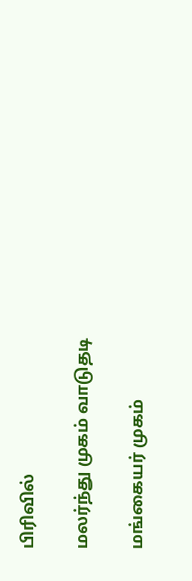பிரிவில்

மலர்ந்து முகம் வாடுதடி

மங்கையர் முகம்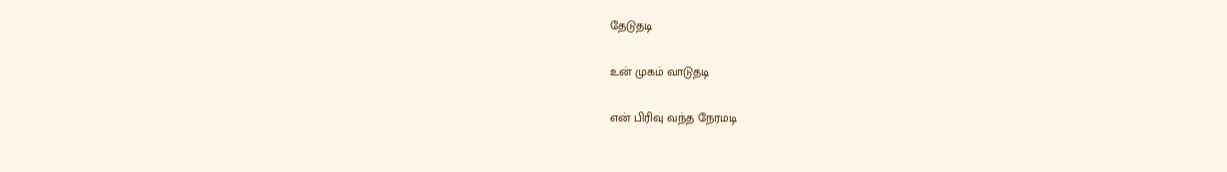தேடுதடி

உன் முகம் வாடுதடி

என் பிரிவு வந்த நேரமடி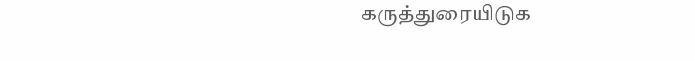கருத்துரையிடுக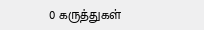0 கருத்துகள்